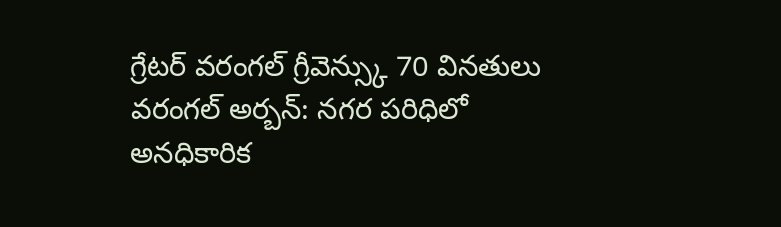గ్రేటర్ వరంగల్ గ్రీవెన్స్కు 70 వినతులు
వరంగల్ అర్బన్: నగర పరిధిలో అనధికారిక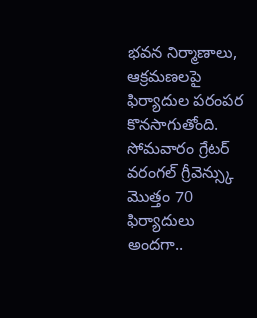భవన నిర్మాణాలు, ఆక్రమణలపై ఫిర్యాదుల పరంపర కొనసాగుతోంది. సోమవారం గ్రేటర్ వరంగల్ గ్రీవెన్స్కు మొత్తం 70 ఫిర్యాదులు అందగా..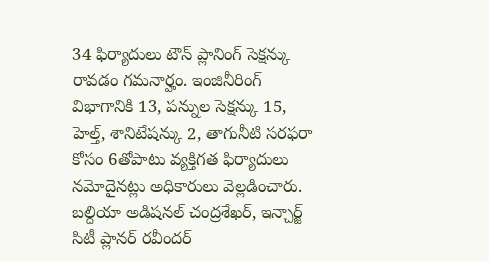34 ఫిర్యాదులు టౌన్ ప్లానింగ్ సెక్షన్కు రావడం గమనార్హం. ఇంజినీరింగ్ విభాగానికి 13, పన్నుల సెక్షన్కు 15, హెల్త్, శానిటేషన్కు 2, తాగునీటి సరఫరా కోసం 6తోపాటు వ్యక్తిగత ఫిర్యాదులు నమోదైనట్లు అధికారులు వెల్లడించారు. బల్దియా అడిషనల్ చంద్రశేఖర్, ఇన్చార్జ్ సిటీ ప్లానర్ రవీందర్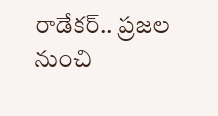రాడేకర్.. ప్రజల నుంచి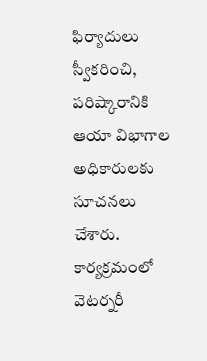ఫిర్యాదులు స్వీకరించి, పరిష్కారానికి ఆయా విభాగాల అధికారులకు సూచనలు చేశారు. కార్యక్రమంలో వెటర్నరీ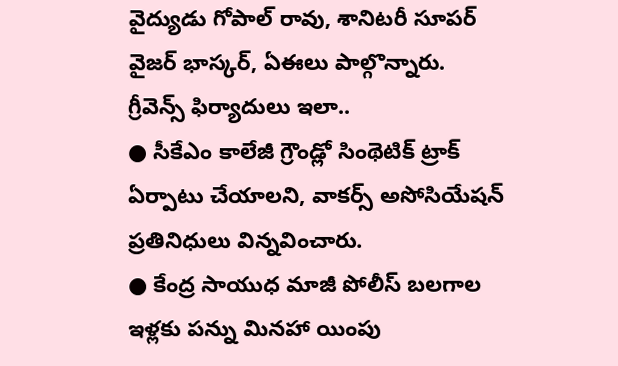వైద్యుడు గోపాల్ రావు, శానిటరీ సూపర్ వైజర్ భాస్కర్, ఏఈలు పాల్గొన్నారు.
గ్రీవెన్స్ ఫిర్యాదులు ఇలా..
● సీకేఎం కాలేజీ గ్రౌండ్లో సింథెటిక్ ట్రాక్ ఏర్పాటు చేయాలని, వాకర్స్ అసోసియేషన్ ప్రతినిధులు విన్నవించారు.
● కేంద్ర సాయుధ మాజీ పోలీస్ బలగాల ఇళ్లకు పన్ను మినహా యింపు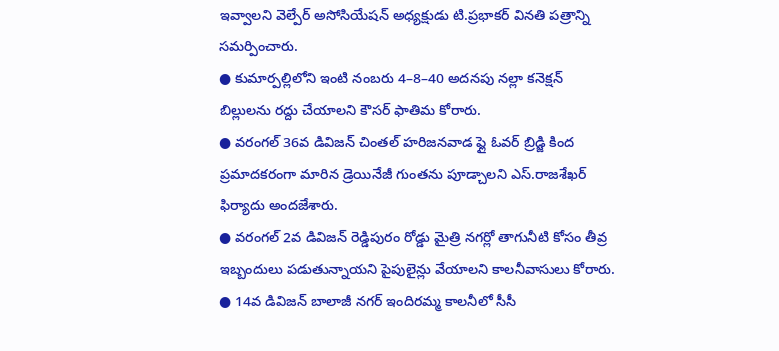ఇవ్వాలని వెల్పేర్ అసోసియేషన్ అధ్యక్షుడు టి.ప్రభాకర్ వినతి పత్రాన్ని సమర్పించారు.
● కుమార్పల్లిలోని ఇంటి నంబరు 4–8–40 అదనపు నల్లా కనెక్షన్ బిల్లులను రద్దు చేయాలని కౌసర్ ఫాతిమ కోరారు.
● వరంగల్ 36వ డివిజన్ చింతల్ హరిజనవాడ ఫ్లై ఓవర్ బ్రిడ్జి కింద ప్రమాదకరంగా మారిన డ్రెయినేజీ గుంతను పూడ్చాలని ఎస్.రాజశేఖర్ ఫిర్యాదు అందజేశారు.
● వరంగల్ 2వ డివిజన్ రెడ్డిపురం రోడ్డు మైత్రి నగర్లో తాగునీటి కోసం తీవ్ర ఇబ్బందులు పడుతున్నాయని పైపులైన్లు వేయాలని కాలనీవాసులు కోరారు.
● 14వ డివిజన్ బాలాజీ నగర్ ఇందిరమ్మ కాలనీలో సీసీ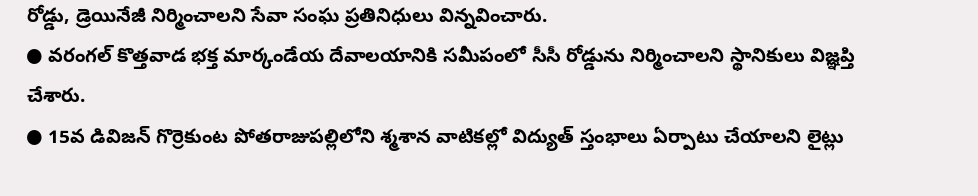రోడ్డు, డ్రెయినేజీ నిర్మించాలని సేవా సంఘ ప్రతినిధులు విన్నవించారు.
● వరంగల్ కొత్తవాడ భక్త మార్కండేయ దేవాలయానికి సమీపంలో సీసీ రోడ్డును నిర్మించాలని స్థానికులు విజ్ఞప్తి చేశారు.
● 15వ డివిజన్ గొర్రెకుంట పోతరాజుపల్లిలోని శ్మశాన వాటికల్లో విద్యుత్ స్తంభాలు ఏర్పాటు చేయాలని లైట్లు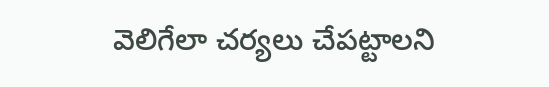వెలిగేలా చర్యలు చేపట్టాలని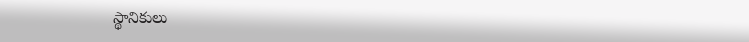స్థానికులు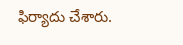ఫిర్యాదు చేశారు.